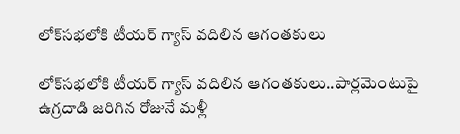లోక్‌సభలోకి టీయర్ గ్యాస్ వదిలిన ఆగంతకులు

లోక్‌సభలోకి టీయర్‌ గ్యాస్‌ వదిలిన ఆగంతకులు..పార్లమెంటుపై ఉగ్రదాడి జరిగిన రోజునే మళ్లీ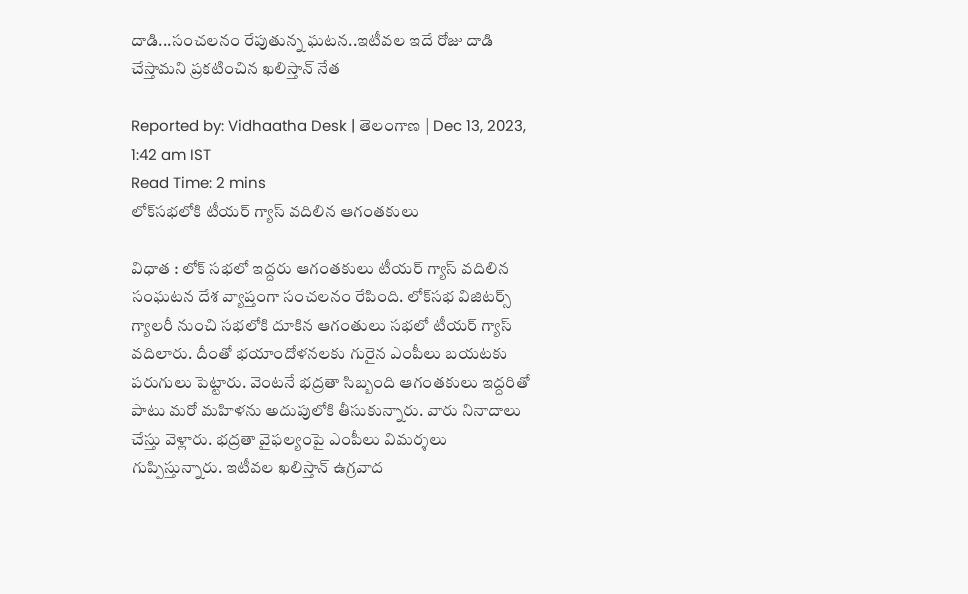దాడి...సంచలనం రేపుతున్న ఘటన..ఇటీవల ఇదే రోజు దాడి చేస్తామని ప్రకటించిన ఖలిస్తాన్‌ నేత

Reported by: Vidhaatha Desk | తెలంగాణ‌ | Dec 13, 2023, 1:42 am IST
Read Time: 2 mins
లోక్‌సభలోకి టీయర్ గ్యాస్ వదిలిన ఆగంతకులు

విధాత : లోక్ సభలో ఇద్దరు ఆగంతకులు టీయర్ గ్యాస్ వదిలిన సంఘటన దేశ వ్యాప్తంగా సంచలనం రేపింది. లోక్‌సభ విజిటర్స్ గ్యాలరీ నుంచి సభలోకి దూకిన ఆగంతులు సభలో టీయర్ గ్యాస్ వదిలారు. దీంతో భయాందోళనలకు గురైన ఎంపీలు బయటకు పరుగులు పెట్టారు. వెంటనే భద్రతా సిబ్బంది ఆగంతకులు ఇద్దరితో పాటు మరో మహిళను అదుపులోకి తీసుకున్నారు. వారు నినాదాలు చేస్తు వెళ్లారు. భద్రతా వైఫల్యంపై ఎంపీలు విమర్శలు గుప్పిస్తున్నారు. ఇటీవల ఖలిస్తాన్ ఉగ్రవాద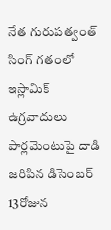నేత గురుపత్వంత్ సింగ్ గతంలో ఇస్లామిక్ ఉగ్రవాదులు పార్లమెంటుపై దాడి జరిపిన డిసెంబర్ 13రోజున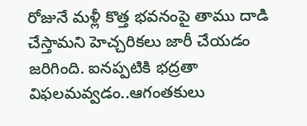రోజునే మళ్లీ కొత్త భవనంపై తాము దాడి చేస్తామని హెచ్చరికలు జారీ చేయడం జరిగింది. ఐనప్పటికి భద్రతా విఫలమవ్వడం..ఆగంతకులు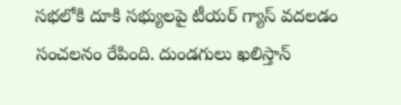సభలోకి దూకి సభ్యులపై టీయర్ గ్యాస్ వదలడం సంచలనం రేపింది. దుండగులు ఖలిస్తాన్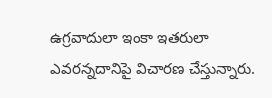ఉగ్రవాదులా ఇంకా ఇతరులా ఎవరన్నదానిపై విచారణ చేస్తున్నారు.